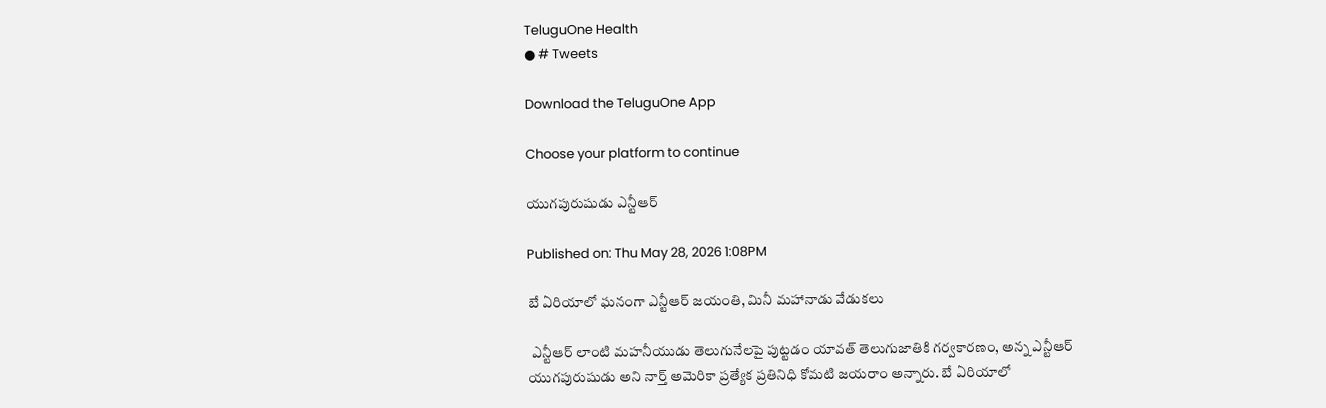TeluguOne Health
● # Tweets

Download the TeluguOne App

Choose your platform to continue

యుగపురుషుడు ఎన్టీఆర్

Published on: Thu May 28, 2026 1:08PM

బే ఏరియాలో ఘనంగా ఎన్టీఆర్ జయంతి, మినీ మహానాడు వేడుకలు

 ఎన్టీఆర్ లాంటి మహనీయుడు తెలుగునేలపై పుట్టడం యావత్ తెలుగుజాతికి గర్వకారణం, అన్న ఎన్టీఆర్ యుగపురుషుడు అని నార్త్ అమెరికా ప్రత్యేక ప్రతినిధి కోమటి జయరాం అన్నారు. బే ఏరియాలో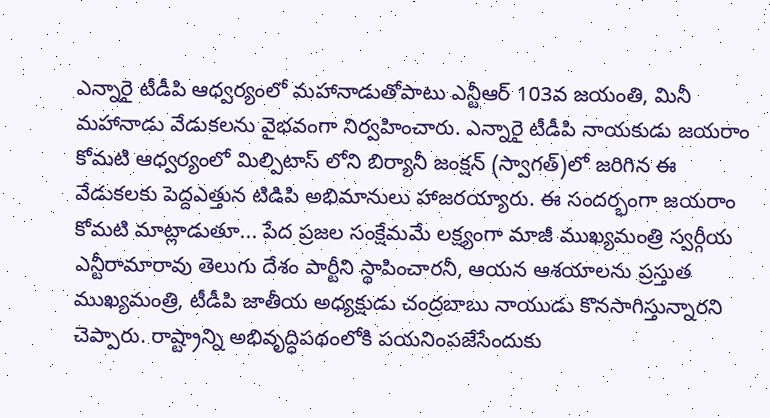ఎన్నారై టీడీపి ఆధ్వర్యంలో మహానాడుతోపాటు ఎన్టీఆర్ 103వ జయంతి, మినీ మహానాడు వేడుకలను వైభవంగా నిర్వహించారు. ఎన్నారై టీడీపి నాయకుడు జయరాం కోమటి ఆధ్వర్యంలో మిల్పిటాస్ లోని బిర్యానీ జంక్షన్ (స్వాగత్)లో జరిగిన ఈ వేడుకలకు పెద్దఎత్తున టిడిపి అభిమానులు హాజరయ్యారు. ఈ సందర్భంగా జయరాం కోమటి మాట్లాడుతూ... పేద ప్రజల సంక్షేమమే లక్ష్యంగా మాజీ ముఖ్యమంత్రి స్వర్గీయ ఎన్టీరామారావు తెలుగు దేశం పార్టీని స్థాపించారనీ, ఆయన ఆశయాలను ప్రస్తుత ముఖ్యమంత్రి, టీడీపి జాతీయ అధ్యక్షుడు చంద్రబాబు నాయుడు కొనసాగిస్తున్నారని చెప్పారు. రాష్ట్రాన్ని అభివృద్ధిపథంలోకి పయనింపజేసేందుకు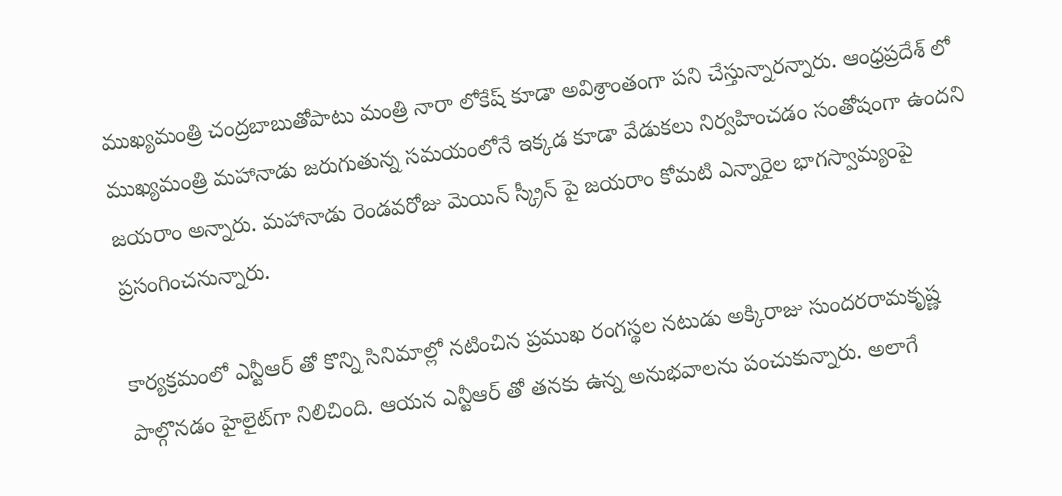ముఖ్యమంత్రి చంద్రబాబుతోపాటు మంత్రి నారా లోకేష్ కూడా అవిశ్రాంతంగా పని చేస్తున్నారన్నారు. ఆంధ్రప్రదేశ్ లో ముఖ్యమంత్రి మహానాడు జరుగుతున్న సమయంలోనే ఇక్కడ కూడా వేడుకలు నిర్వహించడం సంతోషంగా ఉందని జయరాం అన్నారు. మహానాడు రెండవరోజు మెయిన్ స్క్రీన్ పై జయరాం కోమటి ఎన్నారైల భాగస్వామ్యంపై ప్రసంగించనున్నారు.

కార్యక్రమంలో ఎన్టీఆర్ తో కొన్ని సినిమాల్లో నటించిన ప్రముఖ రంగస్థల నటుడు అక్కిరాజు సుందరరామకృష్ణ పాల్గొనడం హైలైట్‌గా నిలిచింది. ఆయన ఎన్టీఆర్ తో తనకు ఉన్న అనుభవాలను పంచుకున్నారు. అలాగే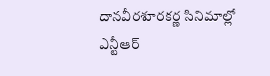దానవీరశూరకర్ణ సినిమాల్లో ఎన్టీఆర్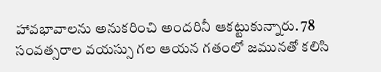హావభావాలను అనుకరించి అందరినీ ఆకట్టుకున్నారు. 78 సంవత్సరాల వయస్సు గల ఆయన గతంలో జమునతో కలిసి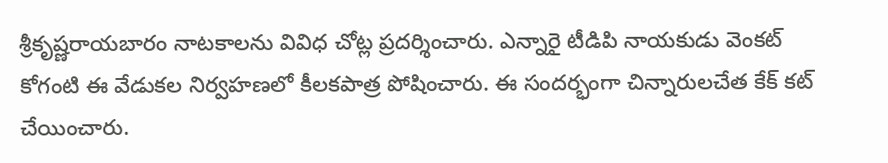శ్రీకృష్ణరాయబారం నాటకాలను వివిధ చోట్ల ప్రదర్శించారు. ఎన్నారై టీడిపి నాయకుడు వెంకట్ కోగంటి ఈ వేడుకల నిర్వహణలో కీలకపాత్ర పోషించారు. ఈ సందర్భంగా చిన్నారులచేత కేక్ కట్ చేయించారు.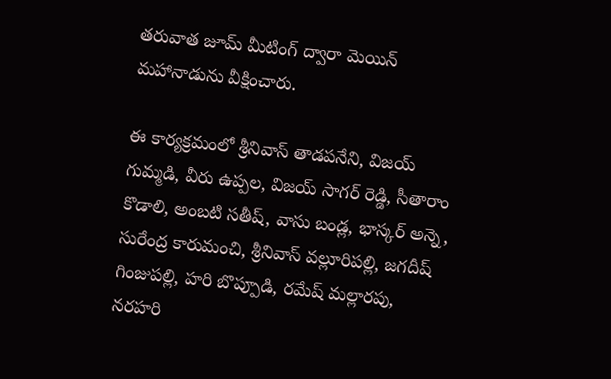తరువాత జూమ్ మీటింగ్ ద్వారా మెయిన్ మహానాడును వీక్షించారు.

ఈ కార్యక్రమంలో శ్రీనివాస్ తాడపనేని, విజయ్ గుమ్మడి, వీరు ఉప్పల, విజయ్ సాగర్ రెడ్డి, సీతారాం కొడాలి, అంబటి సతీష్, వాసు బండ్ల, భాస్కర్ అన్నె, సురేంద్ర కారుమంచి, శ్రీనివాస్ వల్లూరిపల్లి, జగదీష్ గింజుపల్లి, హరి బొప్పూడి, రమేష్ మల్లారపు, నరహరి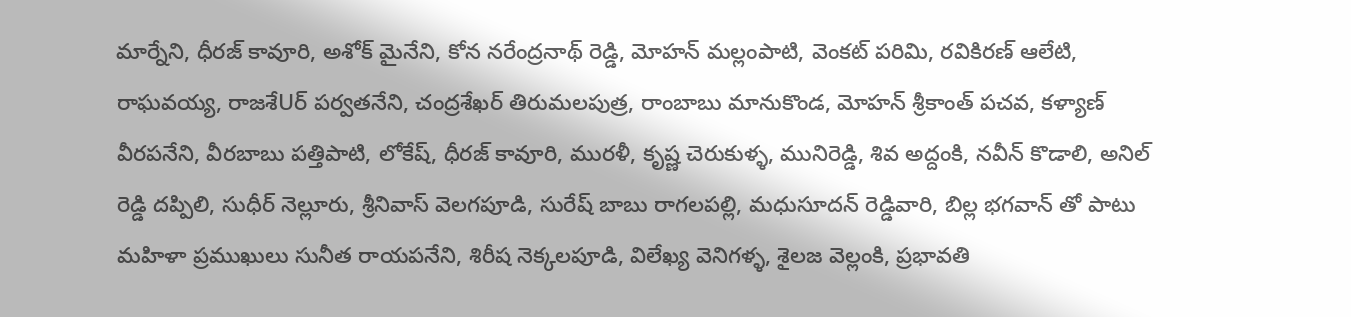మార్నేని, ధీరజ్ కావూరి, అశోక్ మైనేని, కోన నరేంద్రనాథ్ రెడ్డి, మోహన్ మల్లంపాటి, వెంకట్ పరిమి, రవికిరణ్ ఆలేటి, రాఘవయ్య, రాజశేUర్ పర్వతనేని, చంద్రశేఖర్ తిరుమలపుత్ర, రాంబాబు మానుకొండ, మోహన్ శ్రీకాంత్ పచవ, కళ్యాణ్ వీరపనేని, వీరబాబు పత్తిపాటి, లోకేష్, ధీరజ్ కావూరి, మురళీ, కృష్ణ చెరుకుళ్ళ, మునిరెడ్డి, శివ అద్దంకి, నవీన్ కొడాలి, అనిల్ రెడ్డి దప్పిలి, సుధీర్ నెల్లూరు, శ్రీనివాస్ వెలగపూడి, సురేష్ బాబు రాగలపల్లి, మధుసూదన్ రెడ్డివారి, బిల్ల భగవాన్ తో పాటు మహిళా ప్రముఖులు సునీత రాయపనేని, శిరీష నెక్కలపూడి, విలేఖ్య వెనిగళ్ళ, శైలజ వెల్లంకి, ప్రభావతి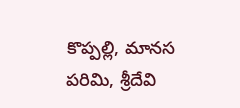కొప్పల్లి, మానస పరిమి, శ్రీదేవి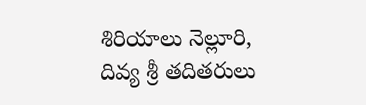శిరియాలు నెల్లూరి, దివ్య శ్రీ తదితరులు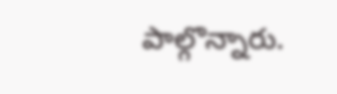పాల్గొన్నారు.